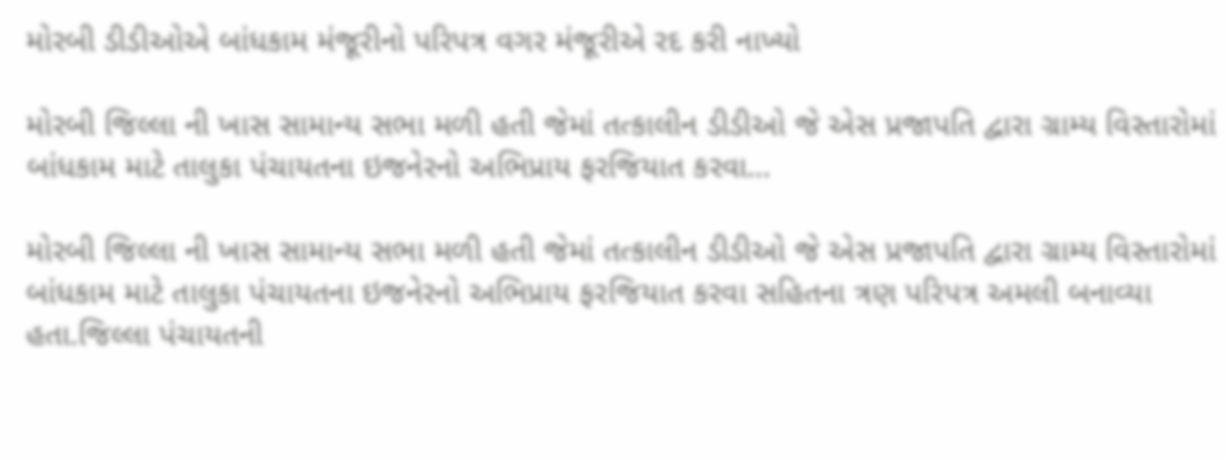મોરબી ડીડીઓએ બાંધકામ મંજૂરીનો પરિપત્ર વગર મંજૂરીએ રદ કરી નાખ્યો

મોરબી જિલ્લા ની ખાસ સામાન્ય સભા મળી હતી જેમાં તત્કાલીન ડીડીઓ જે એસ પ્રજાપતિ દ્વારા ગ્રામ્ય વિસ્તારોમાં બાંધકામ માટે તાલુકા પંચાયતના ઇજનેરનો અભિપ્રાય ફરજિયાત કરવા…

મોરબી જિલ્લા ની ખાસ સામાન્ય સભા મળી હતી જેમાં તત્કાલીન ડીડીઓ જે એસ પ્રજાપતિ દ્વારા ગ્રામ્ય વિસ્તારોમાં બાંધકામ માટે તાલુકા પંચાયતના ઇજનેરનો અભિપ્રાય ફરજિયાત કરવા સહિતના ત્રણ પરિપત્ર અમલી બનાવ્યા હતા.જિલ્લા પંચાયતની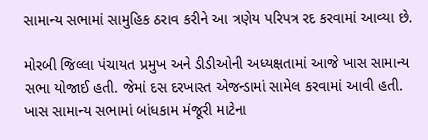સામાન્ય સભામાં સામુહિક ઠરાવ કરીને આ ત્રણેય પરિપત્ર રદ કરવામાં આવ્યા છે.

મોરબી જિલ્લા પંચાયત પ્રમુખ અને ડીડીઓની અધ્યક્ષતામાં આજે ખાસ સામાન્ય સભા યોજાઈ હતી. જેમાં દસ દરખાસ્ત એજન્ડામાં સામેલ કરવામાં આવી હતી. ખાસ સામાન્ય સભામાં બાંધકામ મંજૂરી માટેના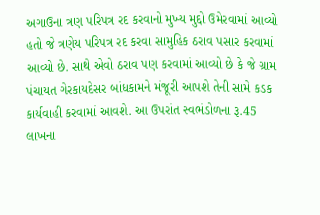અગાઉના ત્રણ પરિપત્ર રદ કરવાનો મુખ્ય મુદ્દો ઉમેરવામાં આવ્યો હતો જે ત્રણેય પરિપત્ર રદ કરવા સામુહિક ઠરાવ પસાર કરવામાં આવ્યો છે. સાથે એવો ઠરાવ પણ કરવામાં આવ્યો છે કે જે ગ્રામ પંચાયત ગેરકાયદેસર બાંધકામને મંજૂરી આપશે તેની સામે કડક કાર્યવાહી કરવામાં આવશે. આ ઉપરાંત સ્વભંડોળના રૂ.45 લાખના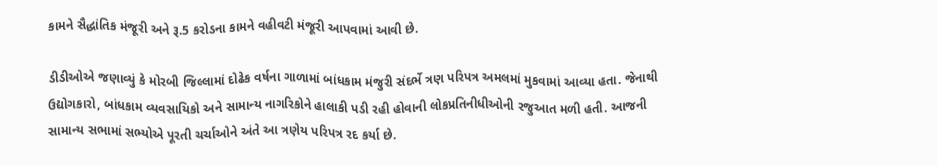કામને સૈદ્ધાંતિક મંજૂરી અને રૂ.5 કરોડના કામને વહીવટી મંજૂરી આપવામાં આવી છે.

ડીડીઓએ જણાવ્યું કે મોરબી જિલ્લામાં દોઢેક વર્ષના ગાળામાં બાંધકામ મંજુરી સંદર્ભે ત્રણ પરિપત્ર અમલમાં મુકવામાં આવ્યા હતા. જેનાથી ઉદ્યોગકારો, બાંધકામ વ્યવસાયિકો અને સામાન્ય નાગરિકોને હાલાકી પડી રહી હોવાની લોકપ્રતિનીધીઓની રજુઆત મળી હતી. આજની સામાન્ય સભામાં સભ્યોએ પૂરતી ચર્ચાઓને અંતે આ ત્રણેય પરિપત્ર રદ કર્યા છે.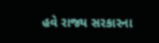હવે રાજ્ય સરકારના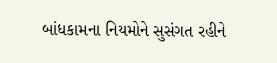બાંધકામના નિયમોને સુસંગત રહીને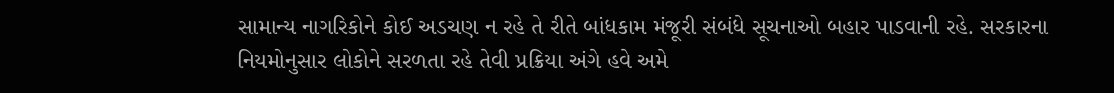સામાન્ય નાગરિકોને કોઈ અડચણ ન રહે તે રીતે બાંધકામ મંજૂરી સંબંધે સૂચનાઓ બહાર પાડવાની રહે. સરકારના નિયમોનુસાર લોકોને સરળતા રહે તેવી પ્રક્રિયા અંગે હવે અમે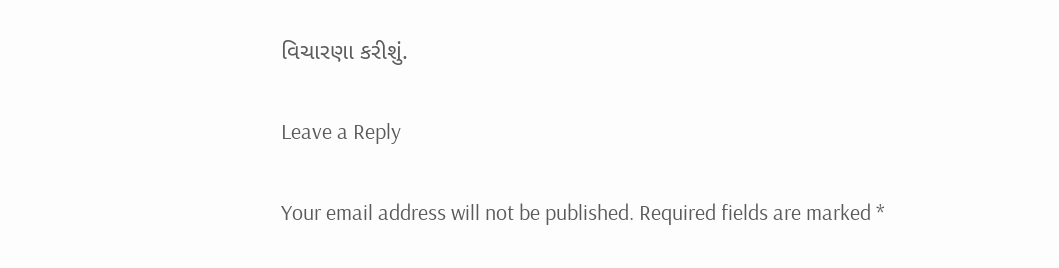વિચારણા કરીશું.

Leave a Reply

Your email address will not be published. Required fields are marked *